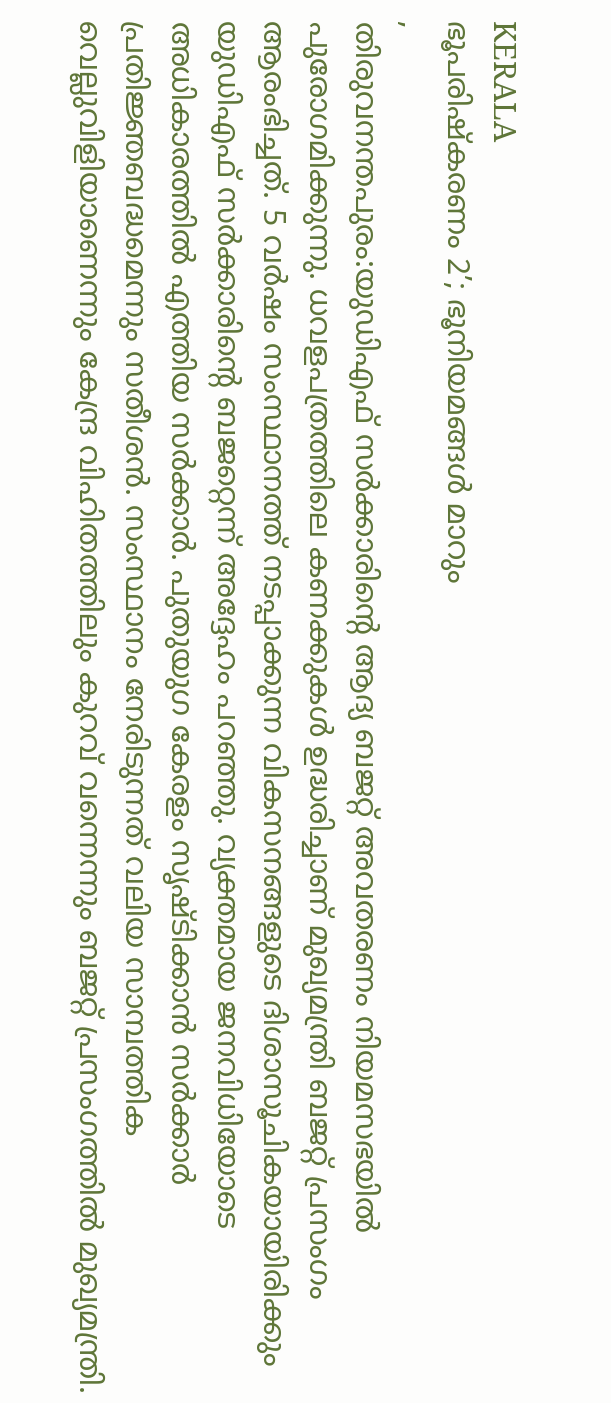KERALA
ഭൂപരിഷ്കരണം 2’; ഭൂനിയമങ്ങൾ മാറും
,
തിരുവനന്തപുരം:യുഡിഎഫ് സർക്കാരിന്റെ ആദ്യ ബജറ്റ് അവതരണം നിയമസഭയിൽ പുരോഗമിക്കുന്നു. ധവളപത്രത്തിലെ കണക്കുകൾ ഉദ്ധരിച്ചാണ് മുഖ്യമന്ത്രി ബജറ്റ് പ്രസംഗം ആരംഭിച്ചത്. 5 വർഷം സംസ്ഥാനത്ത് നടപ്പാക്കുന്ന വികസനങ്ങളുടെ ദിശാസൂചികയായിരിക്കും യുഡിഎഫ് സർക്കാരിന്റെ ബജറ്റെന്ന് അദ്ദേഹം പറഞ്ഞു. വ്യക്തമായ ജനവിധിയോടെ അധികാരത്തിൽ എത്തിയ സർക്കാർ. പുതുയുഗ കേരളം സൃഷ്ടിക്കാൻ സർക്കാർ പ്രതിജ്ഞബദ്ധമെന്നും സതീശൻ. സംസ്ഥാനം നേരിടുന്നത് വലിയ സാമ്പത്തിക വെല്ലുവിളിയാണെന്നും കേന്ദ്ര വിഹിതത്തിലും കുറവ് വന്നെന്നും ബജറ്റ് പ്രസംഗത്തിൽ മുഖ്യമന്ത്രി.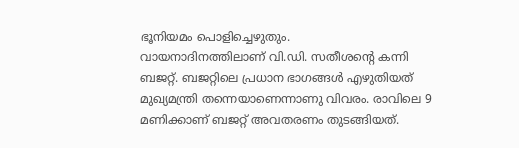ഭൂനിയമം പൊളിച്ചെഴുതും.
വായനാദിനത്തിലാണ് വി.ഡി. സതീശന്റെ കന്നി ബജറ്റ്. ബജറ്റിലെ പ്രധാന ഭാഗങ്ങൾ എഴുതിയത് മുഖ്യമന്ത്രി തന്നെയാണെന്നാണു വിവരം. രാവിലെ 9 മണിക്കാണ് ബജറ്റ് അവതരണം തുടങ്ങിയത്.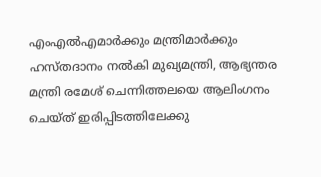എംഎൽഎമാർക്കും മന്ത്രിമാർക്കും ഹസ്തദാനം നൽകി മുഖ്യമന്ത്രി, ആഭ്യന്തര മന്ത്രി രമേശ് ചെന്നിത്തലയെ ആലിംഗനം ചെയ്ത് ഇരിപ്പിടത്തിലേക്കു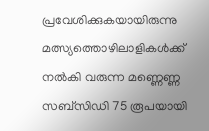പ്രവേശിക്കുകയായിരുന്നു
മത്സ്യത്തൊഴിലാളികൾക്ക് നൽകി വരുന്ന മണ്ണെണ്ണ സബ്സിഡി 75 രൂപയായി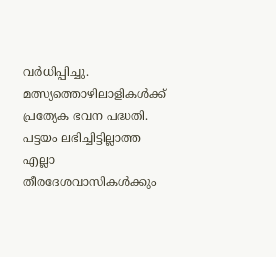വർധിപ്പിച്ചു. മത്സ്യത്തൊഴിലാളികൾക്ക് പ്രത്യേക ഭവന പദ്ധതി. പട്ടയം ലഭിച്ചിട്ടില്ലാത്ത എല്ലാ തീരദേശവാസികൾക്കും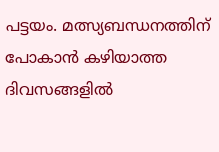പട്ടയം. മത്സ്യബന്ധനത്തിന് പോകാൻ കഴിയാത്ത ദിവസങ്ങളിൽ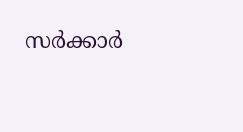സർക്കാർ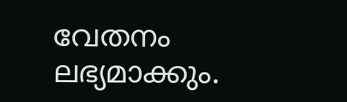വേതനം ലഭ്യമാക്കും.